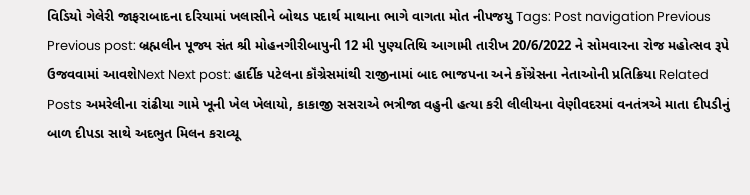વિડિયો ગેલેરી જાફરાબાદના દરિયામાં ખલાસીને બોથડ પદાર્થ માથાના ભાગે વાગતા મોત નીપજયુ Tags: Post navigation Previous Previous post: બ્રહ્મલીન પૂજ્ય સંત શ્રી મોહનગીરીબાપુની 12 મી પુણ્યતિથિ આગામી તારીખ 20/6/2022 ને સોમવારના રોજ મહોત્સવ રૂપે ઉજવવામાં આવશેNext Next post: હાર્દીક પટેલના કૉંગ્રેસમાંથી રાજીનામાં બાદ ભાજપના અને કોંગ્રેસના નેતાઓની પ્રતિક્રિયા Related Posts અમરેલીના રાંઢીયા ગામે ખૂની ખેલ ખેલાયો, કાકાજી સસરાએ ભત્રીજા વહુની હત્યા કરી લીલીયના વેણીવદરમાં વનતંત્રએ માતા દીપડીનું બાળ દીપડા સાથે અદભુત મિલન કરાવ્યૂ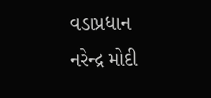વડાપ્રધાન નરેન્દ્ર મોદી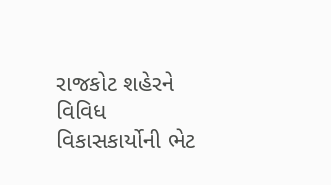રાજકોટ શહેરને વિવિધ વિકાસકાર્યોની ભેટ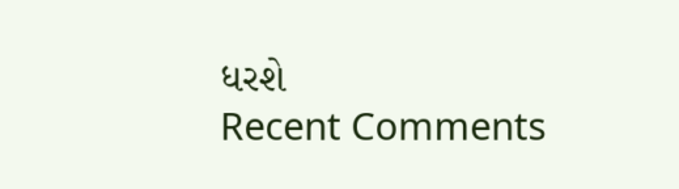ધરશે
Recent Comments